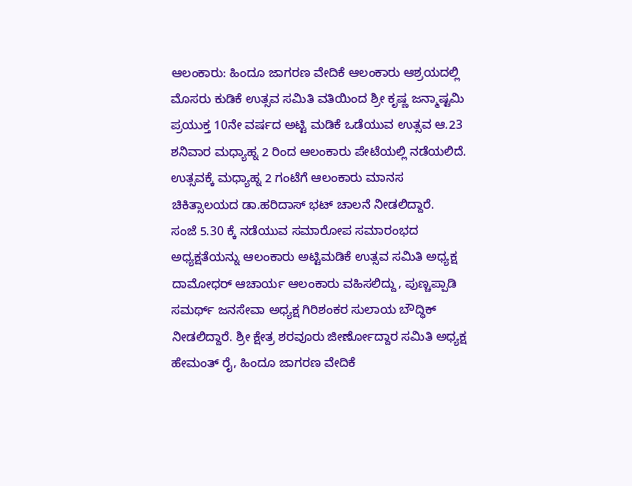ಆಲಂಕಾರು: ಹಿಂದೂ ಜಾಗರಣ ವೇದಿಕೆ ಆಲಂಕಾರು ಆಶ್ರಯದಲ್ಲಿ ಮೊಸರು ಕುಡಿಕೆ ಉತ್ಸವ ಸಮಿತಿ ವತಿಯಿಂದ ಶ್ರೀ ಕೃಷ್ಣ ಜನ್ಮಾಷ್ಟಮಿ ಪ್ರಯುಕ್ತ 10ನೇ ವರ್ಷದ ಅಟ್ಟಿ ಮಡಿಕೆ ಒಡೆಯುವ ಉತ್ಸವ ಆ.23 ಶನಿವಾರ ಮಧ್ಯಾಹ್ನ 2 ರಿಂದ ಆಲಂಕಾರು ಪೇಟೆಯಲ್ಲಿ ನಡೆಯಲಿದೆ.
ಉತ್ಸವಕ್ಕೆ ಮಧ್ಯಾಹ್ನ 2 ಗಂಟೆಗೆ ಆಲಂಕಾರು ಮಾನಸ ಚಿಕಿತ್ಸಾಲಯದ ಡಾ.ಹರಿದಾಸ್ ಭಟ್ ಚಾಲನೆ ನೀಡಲಿದ್ದಾರೆ.
ಸಂಜೆ 5.30 ಕ್ಕೆ ನಡೆಯುವ ಸಮಾರೋಪ ಸಮಾರಂಭದ ಅಧ್ಯಕ್ಷತೆಯನ್ನು ಆಲಂಕಾರು ಅಟ್ಟಿಮಡಿಕೆ ಉತ್ಸವ ಸಮಿತಿ ಅಧ್ಯಕ್ಷ ದಾಮೋಧರ್ ಆಚಾರ್ಯ ಆಲಂಕಾರು ವಹಿಸಲಿದ್ದು, ಪುಣ್ಚಪ್ಪಾಡಿ ಸಮರ್ಥ್ ಜನಸೇವಾ ಅಧ್ಯಕ್ಷ ಗಿರಿಶಂಕರ ಸುಲಾಯ ಬೌದ್ಧಿಕ್ ನೀಡಲಿದ್ದಾರೆ. ಶ್ರೀ ಕ್ಷೇತ್ರ ಶರವೂರು ಜೀರ್ಣೋದ್ದಾರ ಸಮಿತಿ ಅಧ್ಯಕ್ಷ ಹೇಮಂತ್ ರೈ, ಹಿಂದೂ ಜಾಗರಣ ವೇದಿಕೆ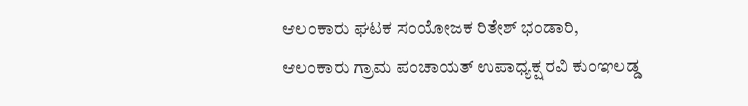ಆಲಂಕಾರು ಘಟಕ ಸಂಯೋಜಕ ರಿತೇಶ್ ಭಂಡಾರಿ, ಆಲಂಕಾರು ಗ್ರಾಮ ಪಂಚಾಯತ್ ಉಪಾಧ್ಯಕ್ಷ ರವಿ ಕುಂಞಲಡ್ಡ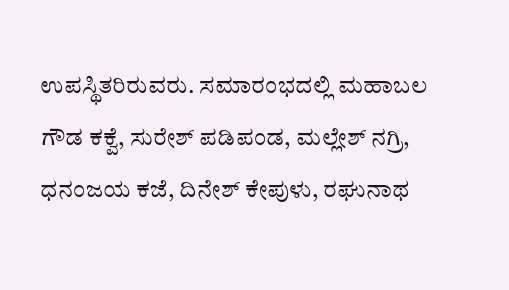ಉಪಸ್ಥಿತರಿರುವರು. ಸಮಾರಂಭದಲ್ಲಿ ಮಹಾಬಲ ಗೌಡ ಕಕ್ವೆ, ಸುರೇಶ್ ಪಡಿಪಂಡ, ಮಲ್ಲೇಶ್ ನಗ್ರಿ, ಧನಂಜಯ ಕಜೆ, ದಿನೇಶ್ ಕೇಪುಳು, ರಘುನಾಥ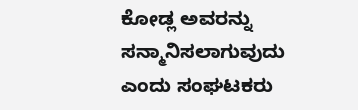ಕೋಡ್ಲ ಅವರನ್ನು ಸನ್ಮಾನಿಸಲಾಗುವುದು ಎಂದು ಸಂಘಟಕರು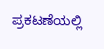ಪ್ರಕಟಣೆಯಲ್ಲಿ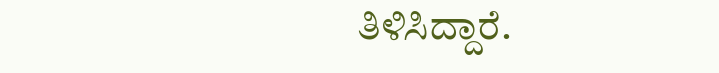ತಿಳಿಸಿದ್ದಾರೆ.